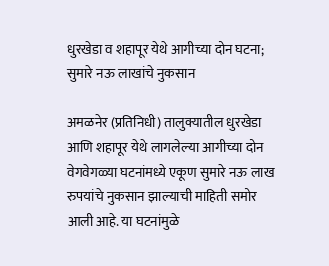धुरखेडा व शहापूर येथे आगीच्या दोन घटना; सुमारे नऊ लाखांचे नुकसान

अमळनेर (प्रतिनिधी) तालुक्यातील धुरखेडा आणि शहापूर येथे लागलेल्या आगीच्या दोन वेगवेगळ्या घटनांमध्ये एकूण सुमारे नऊ लाख रुपयांचे नुकसान झाल्याची माहिती समोर आली आहे. या घटनांमुळे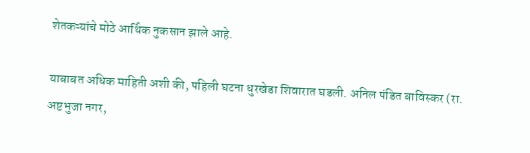शेतकऱ्यांचे मोठे आर्थिक नुकसान झाले आहे.

याबाबत अधिक माहिती अशी की, पहिली घटना धुरखेडा शिवारात घडली. अनिल पंडित बाविस्कर (रा. अष्टभुजा नगर,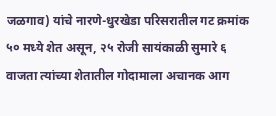जळगाव) यांचे नारणे-धुरखेडा परिसरातील गट क्रमांक ५० मध्ये शेत असून, २५ रोजी सायंकाळी सुमारे ६ वाजता त्यांच्या शेतातील गोदामाला अचानक आग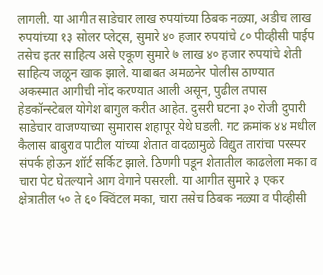लागली. या आगीत साडेचार लाख रुपयांच्या ठिबक नळ्या, अडीच लाख रुपयांच्या १३ सोलर प्लेट्स, सुमारे ४० हजार रुपयांचे ८० पीव्हीसी पाईप तसेच इतर साहित्य असे एकूण सुमारे ७ लाख ४० हजार रुपयांचे शेती साहित्य जळून खाक झाले. याबाबत अमळनेर पोलीस ठाण्यात अकस्मात आगीची नोंद करण्यात आली असून, पुढील तपास हेडकॉन्स्टेबल योगेश बागुल करीत आहेत. दुसरी घटना ३० रोजी दुपारी साडेचार वाजण्याच्या सुमारास शहापूर येथे घडली. गट क्रमांक ४४ मधील कैलास बाबुराव पाटील यांच्या शेतात वादळामुळे विद्युत तारांचा परस्पर संपर्क होऊन शॉर्ट सर्किट झाले. ठिणगी पडून शेतातील काढलेला मका व चारा पेट घेतल्याने आग वेगाने पसरली. या आगीत सुमारे ३ एकर क्षेत्रातील ५० ते ६० क्विंटल मका, चारा तसेच ठिबक नळ्या व पीव्हीसी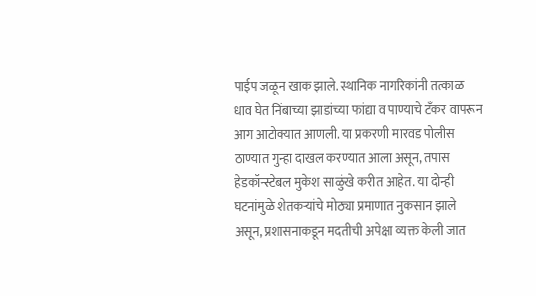पाईप जळून खाक झाले. स्थानिक नागरिकांनी तत्काळ धाव घेत निंबाच्या झाडांच्या फांद्या व पाण्याचे टँकर वापरून आग आटोक्यात आणली. या प्रकरणी मारवड पोलीस ठाण्यात गुन्हा दाखल करण्यात आला असून, तपास हेडकॉन्स्टेबल मुकेश साळुंखे करीत आहेत. या दोन्ही घटनांमुळे शेतकऱ्यांचे मोठ्या प्रमाणात नुकसान झाले असून, प्रशासनाकडून मदतीची अपेक्षा व्यक्त केली जात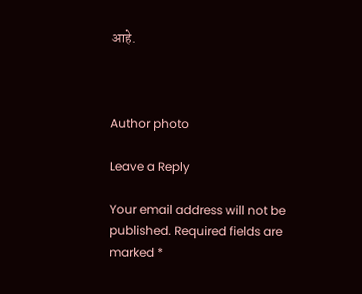आहे.



Author photo

Leave a Reply

Your email address will not be published. Required fields are marked *